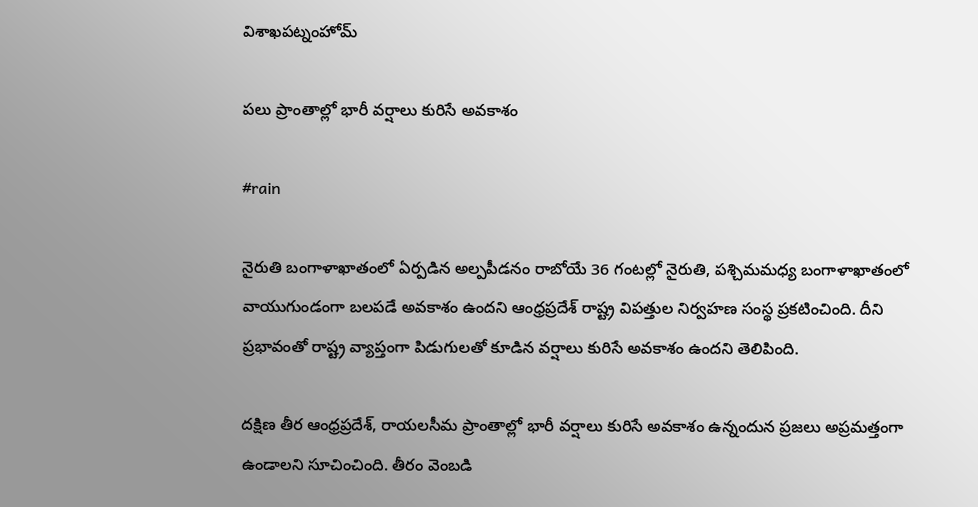విశాఖపట్నంహోమ్

పలు ప్రాంతాల్లో భారీ వర్షాలు కురిసే అవకాశం

#rain

నైరుతి బంగాళాఖాతంలో ఏర్పడిన అల్పపీడనం రాబోయే 36 గంటల్లో నైరుతి, పశ్చిమమధ్య బంగాళాఖాతంలో వాయుగుండంగా బలపడే అవకాశం ఉందని ఆంధ్రప్రదేశ్ రాష్ట్ర విపత్తుల నిర్వహణ సంస్థ ప్రకటించింది. దీని ప్రభావంతో రాష్ట్ర వ్యాప్తంగా పిడుగులతో కూడిన వర్షాలు కురిసే అవకాశం ఉందని తెలిపింది.

దక్షిణ తీర ఆంధ్రప్రదేశ్, రాయలసీమ ప్రాంతాల్లో భారీ వర్షాలు కురిసే అవకాశం ఉన్నందున ప్రజలు అప్రమత్తంగా ఉండాలని సూచించింది. తీరం వెంబడి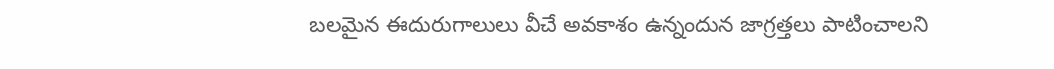బలమైన ఈదురుగాలులు వీచే అవకాశం ఉన్నందున జాగ్రత్తలు పాటించాలని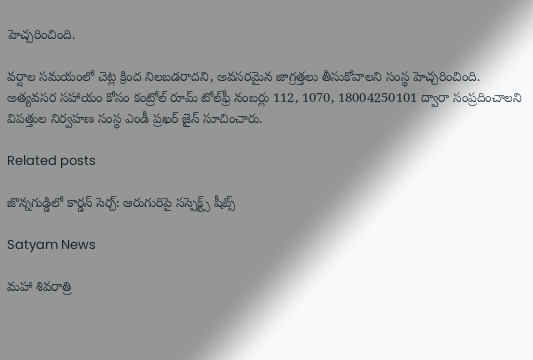హెచ్చరించింది.

వర్షాల సమయంలో చెట్ల క్రింద నిలబడరాదని, అవసరమైన జాగ్రత్తలు తీసుకోవాలని సంస్థ హెచ్చరించింది. అత్యవసర సహాయం కోసం కంట్రోల్ రూమ్ టోల్‌ఫ్రీ నంబర్లు 112, 1070, 18004250101 ద్వారా సంప్రదించాలని విపత్తుల నిర్వహణ సంస్థ ఎండీ ప్రఖర్ జైన్ సూచించారు.

Related posts

జొన్న‌గుడ్డిలో కార్డ‌న్ సెర్చ్‌: ఆరుగురిపై స‌స్పెక్ట్స్ షీట్స్‌

Satyam News

మహా శివరాత్రి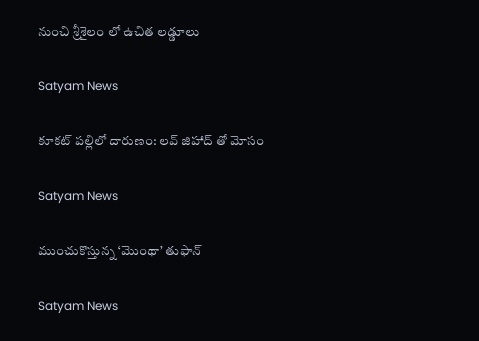నుంచి శ్రీశైలం లో ఉచిత లడ్డూలు

Satyam News

కూకట్ పల్లిలో దారుణం: లవ్ జిహాద్ తో మోసం

Satyam News

ముంచుకొస్తున్న ‘మొంథా’ తుఫాన్

Satyam News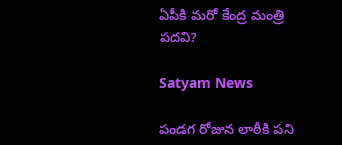ఏపీకి మరో కేంద్ర మంత్రి పదవి?

Satyam News

పండగ రోజున లాఠీకి పని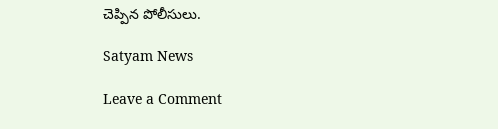చెప్పిన పోలీసులు.

Satyam News

Leave a Comment